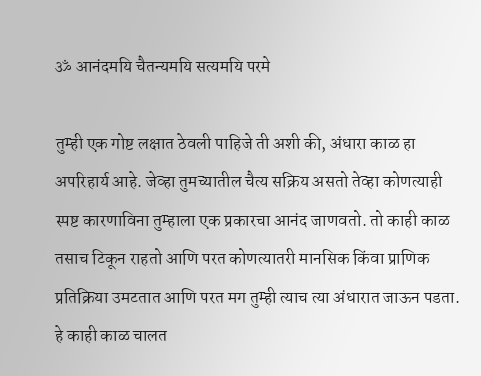ॐ आनंदमयि चैतन्यमयि सत्यमयि परमे

तुम्ही एक गोष्ट लक्षात ठेवली पाहिजे ती अशी की, अंधारा काळ हा अपरिहार्य आहे. जेव्हा तुमच्यातील चैत्य सक्रिय असतो तेव्हा कोणत्याही स्पष्ट कारणाविना तुम्हाला एक प्रकारचा आनंद जाणवतो. तो काही काळ तसाच टिकून राहतो आणि परत कोणत्यातरी मानसिक किंवा प्राणिक प्रतिक्रिया उमटतात आणि परत मग तुम्ही त्याच त्या अंधारात जाऊन पडता. हे काही काळ चालत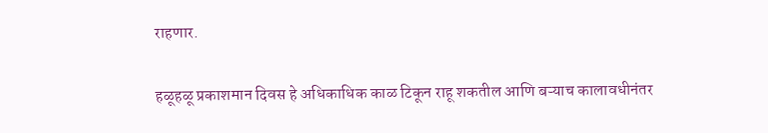राहणार.

हळूहळू प्रकाशमान दिवस हे अधिकाधिक काळ टिकून राहू शकतील आणि बऱ्याच कालावधीनंतर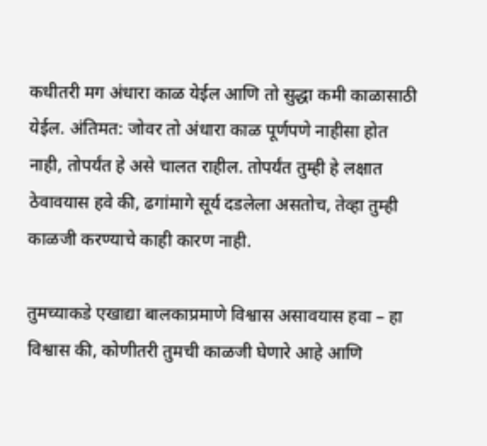कधीतरी मग अंधारा काळ येईल आणि तो सुद्धा कमी काळासाठी येईल. अंतिमत: जोवर तो अंधारा काळ पूर्णपणे नाहीसा होत नाही, तोपर्यंत हे असे चालत राहील. तोपर्यंत तुम्ही हे लक्षात ठेवावयास हवे की, ढगांमागे सूर्य दडलेला असतोच, तेव्हा तुम्ही काळजी करण्याचे काही कारण नाही.

तुमच्याकडे एखाद्या बालकाप्रमाणे विश्वास असावयास हवा – हा विश्वास की, कोणीतरी तुमची काळजी घेणारे आहे आणि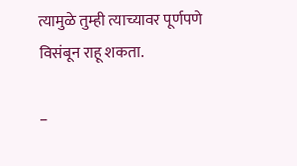त्यामुळे तुम्ही त्याच्यावर पूर्णपणे विसंबून राहू शकता.

–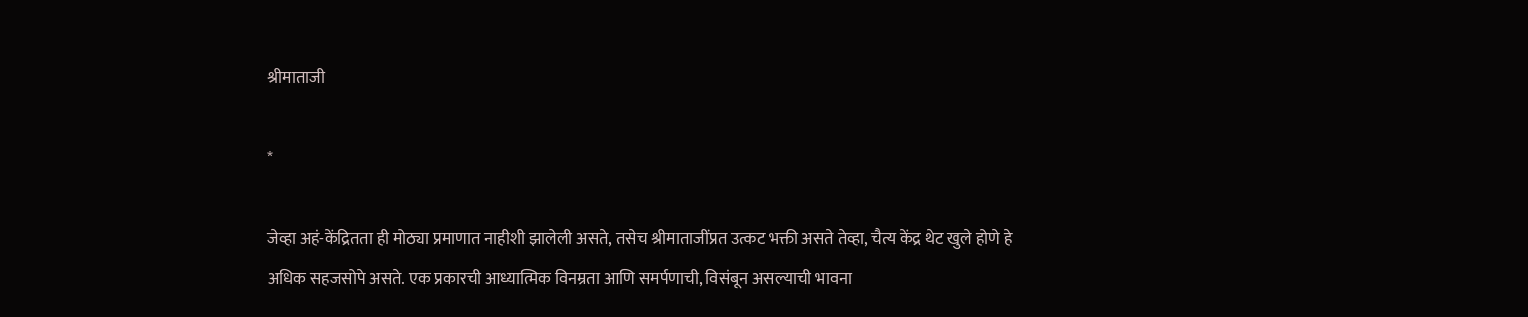श्रीमाताजी

*

जेव्हा अहं-केंद्रितता ही मोठ्या प्रमाणात नाहीशी झालेली असते, तसेच श्रीमाताजींप्रत उत्कट भक्ती असते तेव्हा, चैत्य केंद्र थेट खुले होणे हे अधिक सहजसोपे असते. एक प्रकारची आध्यात्मिक विनम्रता आणि समर्पणाची, विसंबून असल्याची भावना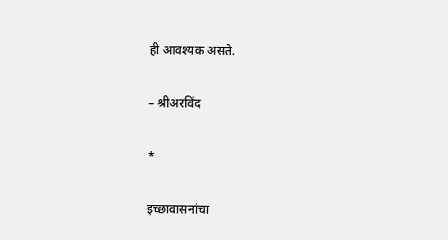ही आवश्यक असते.

– श्रीअरविंद

*

इच्छावासनांचा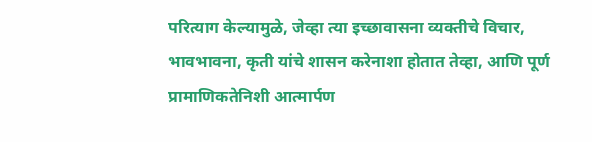परित्याग केल्यामुळे, जेव्हा त्या इच्छावासना व्यक्तीचे विचार, भावभावना, कृती यांचे शासन करेनाशा होतात तेव्हा, आणि पूर्ण प्रामाणिकतेनिशी आत्मार्पण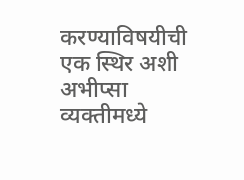करण्याविषयीची एक स्थिर अशी अभीप्सा व्यक्तीमध्ये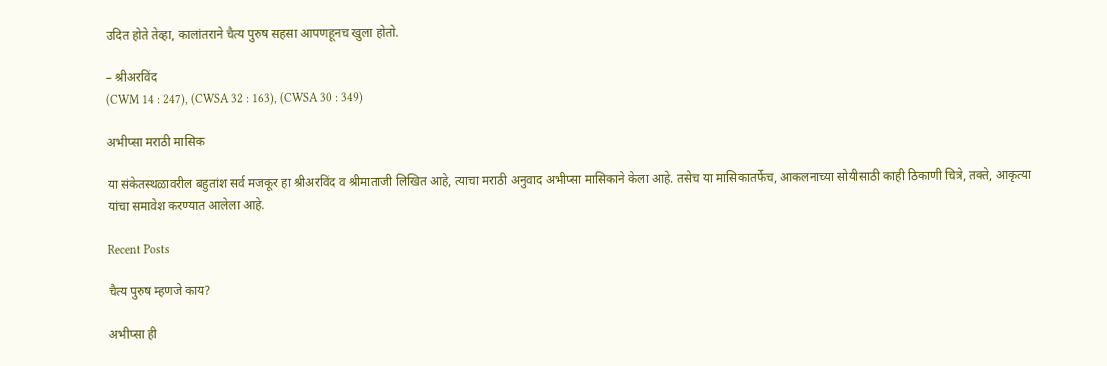उदित होते तेव्हा, कालांतराने चैत्य पुरुष सहसा आपणहूनच खुला होतो.

– श्रीअरविंद
(CWM 14 : 247), (CWSA 32 : 163), (CWSA 30 : 349)

अभीप्सा मराठी मासिक

या संकेतस्थळावरील बहुतांश सर्व मजकूर हा श्रीअरविंद व श्रीमाताजी लिखित आहे, त्याचा मराठी अनुवाद अभीप्सा मासिकाने केला आहे. तसेच या मासिकातर्फेच, आकलनाच्या सोयीसाठी काही ठिकाणी चित्रे, तक्ते, आकृत्या यांचा समावेश करण्यात आलेला आहे.

Recent Posts

चैत्य पुरुष म्हणजे काय?

अभीप्सा ही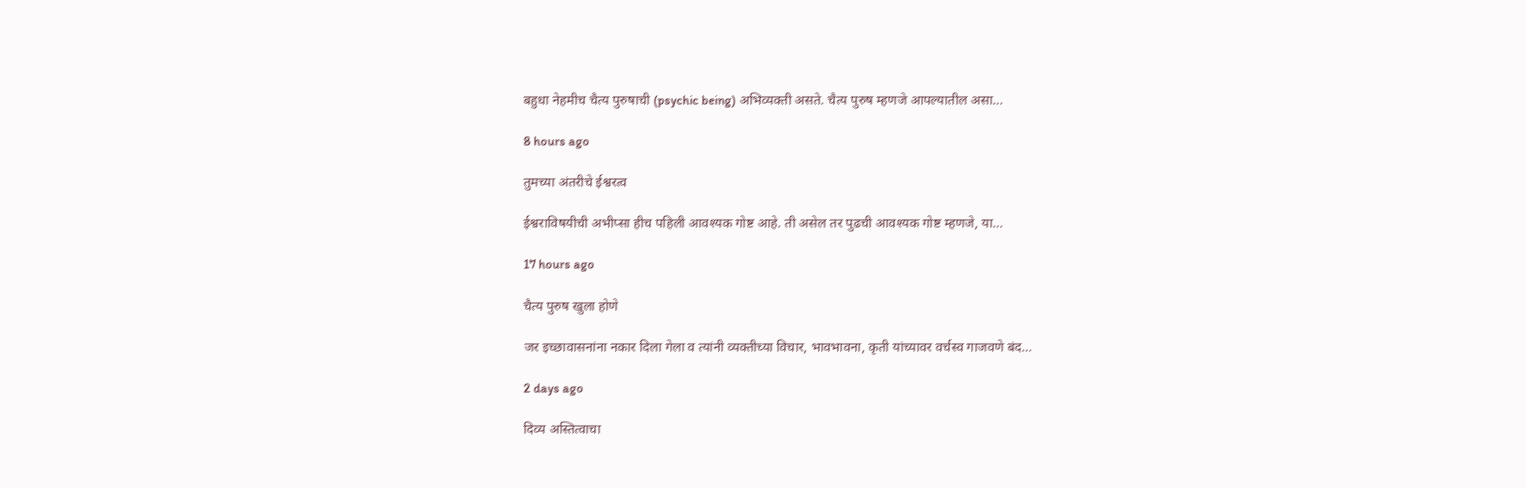बहुधा नेहमीच चैत्य पुरुषाची (psychic being) अभिव्यक्ती असते. चैत्य पुरुष म्हणजे आपल्यातील असा…

8 hours ago

तुमच्या अंतरीचे ईश्वरत्व

ईश्वराविषयीची अभीप्सा हीच पहिली आवश्यक गोष्ट आहे. ती असेल तर पुढची आवश्यक गोष्ट म्हणजे, या…

17 hours ago

चैत्य पुरुष खुला होणे

जर इच्छावासनांना नकार दिला गेला व त्यांनी व्यक्तीच्या विचार, भावभावना, कृती यांच्यावर वर्चस्व गाजवणे बंद…

2 days ago

दिव्य अस्तित्वाचा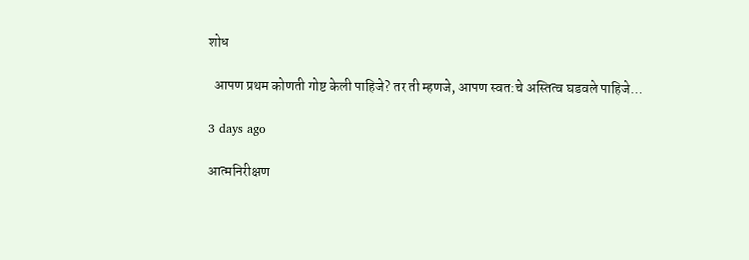शोध

  आपण प्रथम कोणती गोष्ट केली पाहिजे? तर ती म्हणजे, आपण स्वत:चे अस्तित्व घडवले पाहिजे…

3 days ago

आत्मनिरीक्षण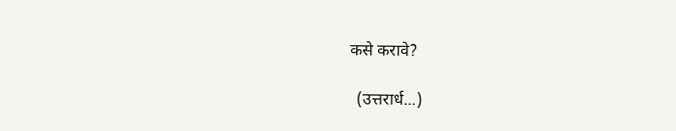कसे करावे?

  (उत्तरार्ध...)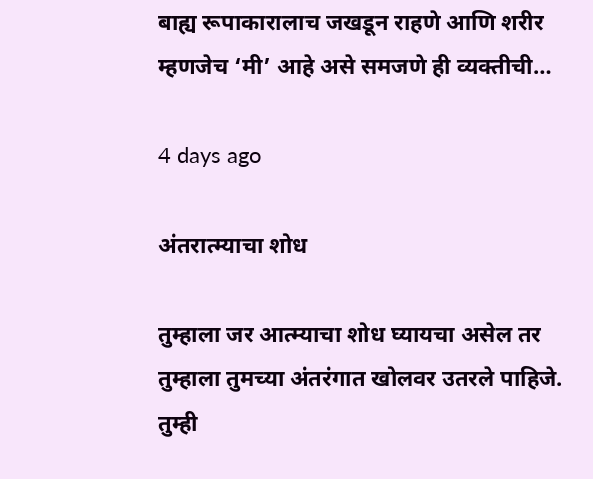बाह्य रूपाकारालाच जखडून राहणे आणि शरीर म्हणजेच ‘मी’ आहे असे समजणे ही व्यक्तीची…

4 days ago

अंतरात्म्याचा शोध

तुम्हाला जर आत्म्याचा शोध घ्यायचा असेल तर तुम्हाला तुमच्या अंतरंगात खोलवर उतरले पाहिजे. तुम्ही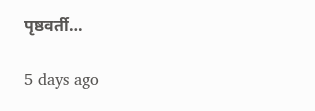पृष्ठवर्ती…

5 days ago